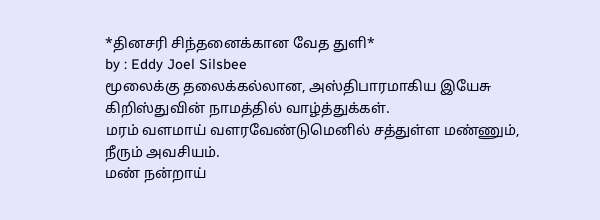*தினசரி சிந்தனைக்கான வேத துளி*
by : Eddy Joel Silsbee
மூலைக்கு தலைக்கல்லான, அஸ்திபாரமாகிய இயேசு கிறிஸ்துவின் நாமத்தில் வாழ்த்துக்கள்.
மரம் வளமாய் வளரவேண்டுமெனில் சத்துள்ள மண்ணும், நீரும் அவசியம்.
மண் நன்றாய்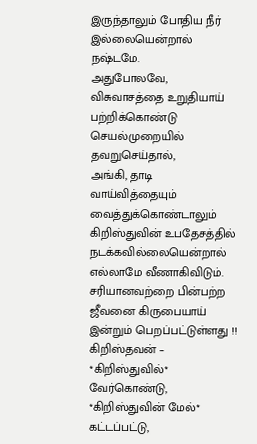இருந்தாலும் போதிய நீர் இல்லையென்றால் நஷ்டமே.
அதுபோலவே, விசுவாசத்தை உறுதியாய் பற்றிக்கொண்டு செயல்முறையில் தவறுசெய்தால்,
அங்கி, தாடி வாய்வித்தையும் வைத்துக்கொண்டாலும் கிறிஸ்துவின் உபதேசத்தில் நடக்கவில்லையென்றால் எல்லாமே வீணாகிவிடும்.
சரியானவற்றை பின்பற்ற ஜீவனை கிருபையாய் இன்றும் பெறப்பட்டுள்ளது !!
கிறிஸ்தவன் –
*கிறிஸ்துவில்* வேர்கொண்டு,
*கிறிஸ்துவின் மேல்* கட்டப்பட்டு,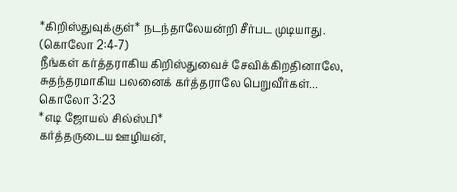*கிறிஸ்துவுக்குள்* நடந்தாலேயன்றி சீர்பட முடியாது. (கொலோ 2:4-7)
நீங்கள் கர்த்தராகிய கிறிஸ்துவைச் சேவிக்கிறதினாலே, சுதந்தரமாகிய பலனைக் கர்த்தராலே பெறுவீர்கள்... கொலோ 3:23
*எடி ஜோயல் சில்ஸ்பி*
கர்த்தருடைய ஊழியன்,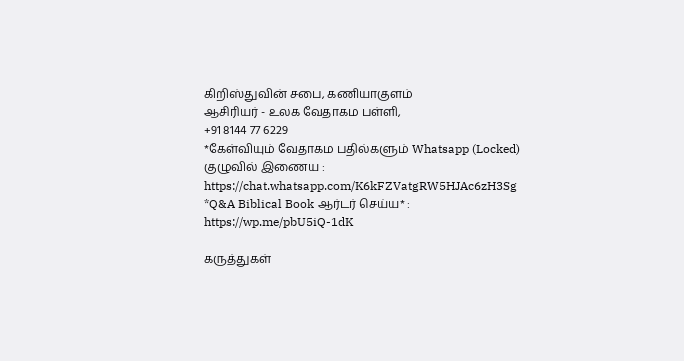கிறிஸ்துவின் சபை, கணியாகுளம்
ஆசிரியர் - உலக வேதாகம பள்ளி,
+91 8144 77 6229
*கேள்வியும் வேதாகம பதில்களும் Whatsapp (Locked) குழுவில் இணைய :
https://chat.whatsapp.com/K6kFZVatgRW5HJAc6zH3Sg
*Q&A Biblical Book ஆர்டர் செய்ய* : https://wp.me/pbU5iQ-1dK

கருத்துகள்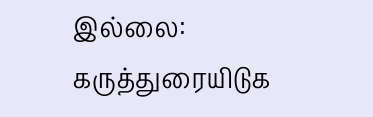இல்லை:
கருத்துரையிடுக